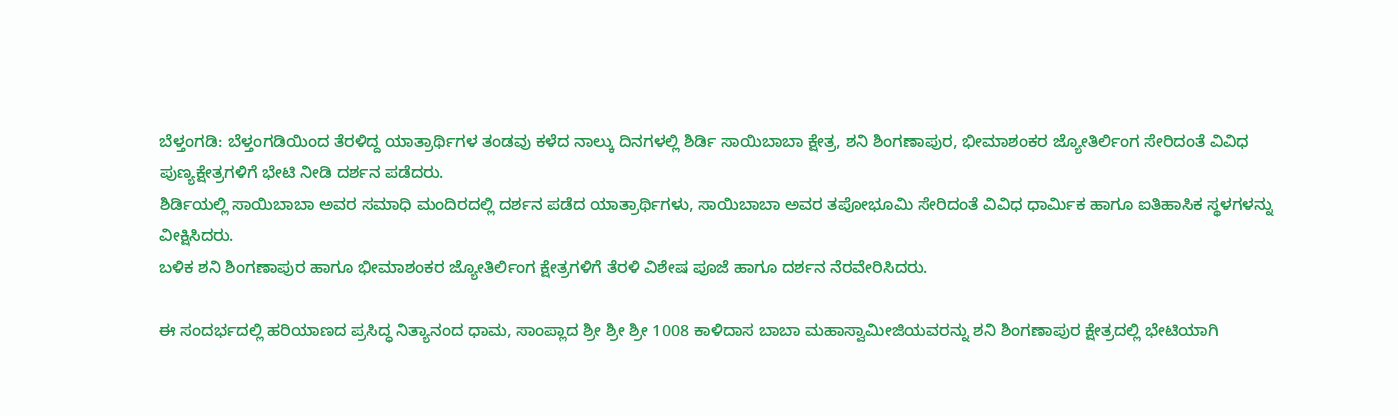ಬೆಳ್ತಂಗಡಿ: ಬೆಳ್ತಂಗಡಿಯಿಂದ ತೆರಳಿದ್ದ ಯಾತ್ರಾರ್ಥಿಗಳ ತಂಡವು ಕಳೆದ ನಾಲ್ಕು ದಿನಗಳಲ್ಲಿ ಶಿರ್ಡಿ ಸಾಯಿಬಾಬಾ ಕ್ಷೇತ್ರ, ಶನಿ ಶಿಂಗಣಾಪುರ, ಭೀಮಾಶಂಕರ ಜ್ಯೋತಿರ್ಲಿಂಗ ಸೇರಿದಂತೆ ವಿವಿಧ ಪುಣ್ಯಕ್ಷೇತ್ರಗಳಿಗೆ ಭೇಟಿ ನೀಡಿ ದರ್ಶನ ಪಡೆದರು.
ಶಿರ್ಡಿಯಲ್ಲಿ ಸಾಯಿಬಾಬಾ ಅವರ ಸಮಾಧಿ ಮಂದಿರದಲ್ಲಿ ದರ್ಶನ ಪಡೆದ ಯಾತ್ರಾರ್ಥಿಗಳು, ಸಾಯಿಬಾಬಾ ಅವರ ತಪೋಭೂಮಿ ಸೇರಿದಂತೆ ವಿವಿಧ ಧಾರ್ಮಿಕ ಹಾಗೂ ಐತಿಹಾಸಿಕ ಸ್ಥಳಗಳನ್ನು ವೀಕ್ಷಿಸಿದರು.
ಬಳಿಕ ಶನಿ ಶಿಂಗಣಾಪುರ ಹಾಗೂ ಭೀಮಾಶಂಕರ ಜ್ಯೋತಿರ್ಲಿಂಗ ಕ್ಷೇತ್ರಗಳಿಗೆ ತೆರಳಿ ವಿಶೇಷ ಪೂಜೆ ಹಾಗೂ ದರ್ಶನ ನೆರವೇರಿಸಿದರು.

ಈ ಸಂದರ್ಭದಲ್ಲಿ ಹರಿಯಾಣದ ಪ್ರಸಿದ್ಧ ನಿತ್ಯಾನಂದ ಧಾಮ, ಸಾಂಪ್ಲಾದ ಶ್ರೀ ಶ್ರೀ ಶ್ರೀ 1008 ಕಾಳಿದಾಸ ಬಾಬಾ ಮಹಾಸ್ವಾಮೀಜಿಯವರನ್ನು ಶನಿ ಶಿಂಗಣಾಪುರ ಕ್ಷೇತ್ರದಲ್ಲಿ ಭೇಟಿಯಾಗಿ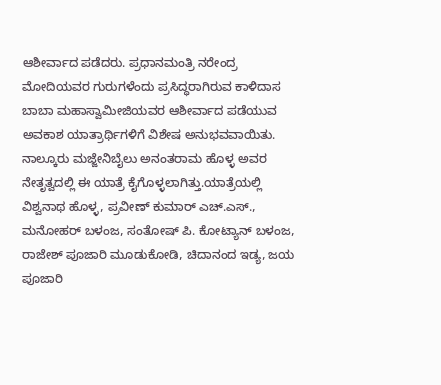ಆಶೀರ್ವಾದ ಪಡೆದರು. ಪ್ರಧಾನಮಂತ್ರಿ ನರೇಂದ್ರ ಮೋದಿಯವರ ಗುರುಗಳೆಂದು ಪ್ರಸಿದ್ಧರಾಗಿರುವ ಕಾಳಿದಾಸ ಬಾಬಾ ಮಹಾಸ್ವಾಮೀಜಿಯವರ ಆಶೀರ್ವಾದ ಪಡೆಯುವ ಅವಕಾಶ ಯಾತ್ರಾರ್ಥಿಗಳಿಗೆ ವಿಶೇಷ ಅನುಭವವಾಯಿತು.
ನಾಲ್ಕೂರು ಮಜ್ಜೇನಿಬೈಲು ಅನಂತರಾಮ ಹೊಳ್ಳ ಅವರ ನೇತೃತ್ವದಲ್ಲಿ ಈ ಯಾತ್ರೆ ಕೈಗೊಳ್ಳಲಾಗಿತ್ತು.ಯಾತ್ರೆಯಲ್ಲಿ ವಿಶ್ವನಾಥ ಹೊಳ್ಳ, ಪ್ರವೀಣ್ ಕುಮಾರ್ ಎಚ್.ಎಸ್., ಮನೋಹರ್ ಬಳಂಜ, ಸಂತೋಷ್ ಪಿ. ಕೋಟ್ಯಾನ್ ಬಳಂಜ, ರಾಜೇಶ್ ಪೂಜಾರಿ ಮೂಡುಕೋಡಿ, ಚಿದಾನಂದ ಇಡ್ಯ, ಜಯ ಪೂಜಾರಿ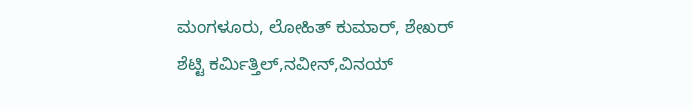ಮಂಗಳೂರು, ಲೋಹಿತ್ ಕುಮಾರ್, ಶೇಖರ್ ಶೆಟ್ಟಿ ಕರ್ಮಿತ್ತಿಲ್,ನವೀನ್,ವಿನಯ್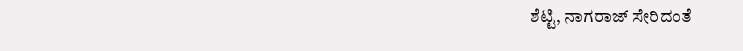ಶೆಟ್ಟಿ, ನಾಗರಾಜ್ ಸೇರಿದಂತೆ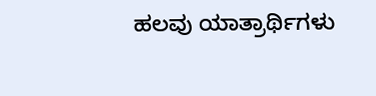ಹಲವು ಯಾತ್ರಾರ್ಥಿಗಳು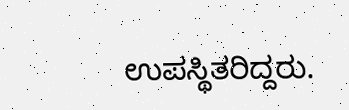ಉಪಸ್ಥಿತರಿದ್ದರು.